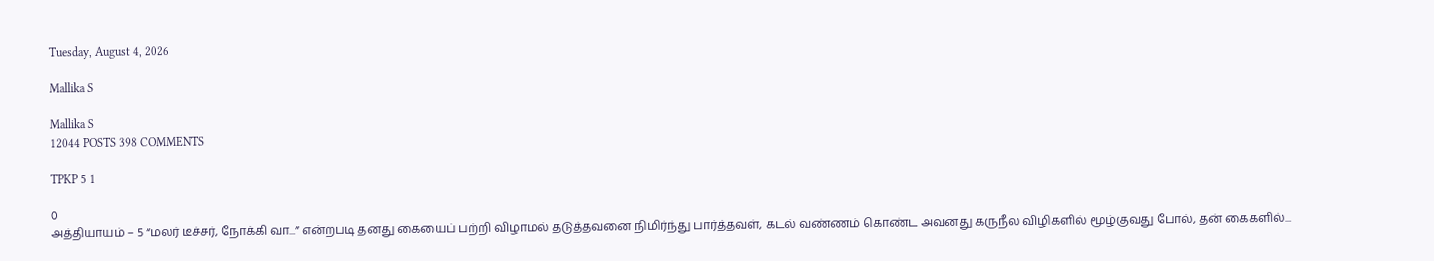Tuesday, August 4, 2026

Mallika S

Mallika S
12044 POSTS 398 COMMENTS

TPKP 5 1

0
அத்தியாயம் – 5 “மலர் டீச்சர், நோக்கி வா...” என்றபடி தனது கையைப் பற்றி விழாமல் தடுத்தவனை நிமிர்ந்து பார்த்தவள், கடல் வண்ணம் கொண்ட அவனது கருநீல விழிகளில் மூழ்குவது போல், தன் கைகளில்...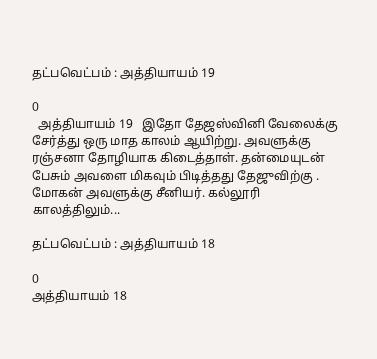தட்பவெட்பம் : அத்தியாயம் 19

0
  அத்தியாயம் 19   இதோ தேஜஸ்வினி வேலைக்கு சேர்த்து ஒரு மாத காலம் ஆயிற்று. அவளுக்கு ரஞ்சனா தோழியாக கிடைத்தாள். தன்மையுடன் பேசும் அவளை மிகவும் பிடித்தது தேஜுவிற்கு .   மோகன் அவளுக்கு சீனியர். கல்லூரி காலத்திலும்...

தட்பவெட்பம் : அத்தியாயம் 18

0
அத்தியாயம் 18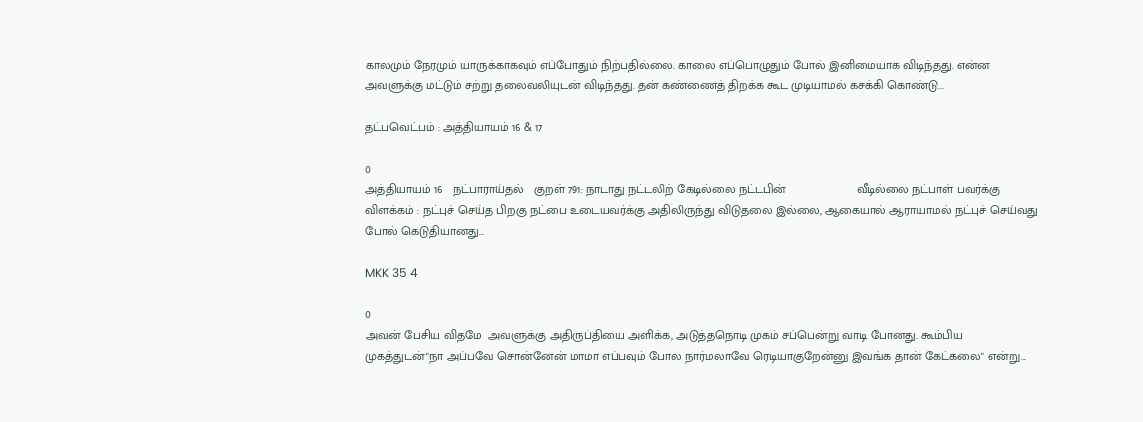காலமும் நேரமும் யாருக்காகவும் எப்போதும் நிற்பதில்லை. காலை எப்பொழுதும் போல் இனிமையாக விடிந்தது. என்ன அவளுக்கு மட்டும் சற்று தலைவலியுடன் விடிந்தது. தன் கண்ணைத் திறக்க கூட முடியாமல் கசக்கி கொண்டு...

தட்பவெட்பம் : அத்தியாயம் 16 & 17

0
அத்தியாயம் 16   நட்பாராய்தல்   குறள் 791: நாடாது நட்டலிற் கேடில்லை நட்டபின்                     வீடில்லை நட்பாள் பவர்க்கு   விளக்கம் : நட்புச் செய்த பிறகு நட்பை உடையவர்க்கு அதிலிருந்து விடுதலை இல்லை, ஆகையால் ஆராயாமல் நட்புச் செய்வது போல் கெடுதியானது...

MKK 35 4

0
அவன் பேசிய விதமே  அவளுக்கு அதிருப்தியை அளிக்க, அடுத்தநொடி முகம் சப்பென்று வாடி போனது. கூம்பிய முகத்துடன்"நா அப்பவே சொன்னேன் மாமா எப்பவும் போல நார்மலாவே ரெடியாகுறேன்னு இவங்க தான் கேட்கலை" என்று...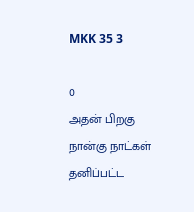MKK 35 3

0
அதன் பிறகு நான்கு நாட்கள் தனிப்பட்ட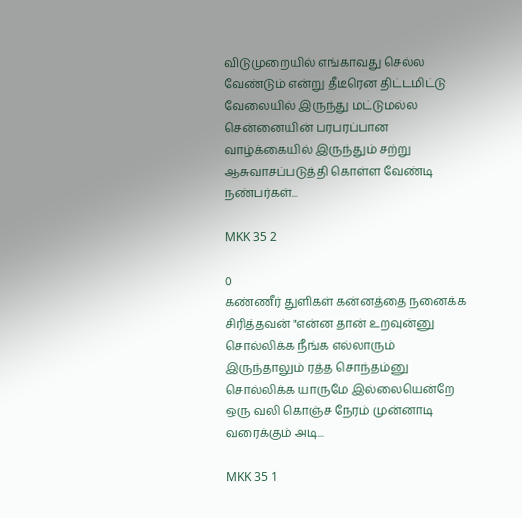விடுமுறையில் எங்காவது செல்ல வேண்டும் என்று தீடீரென திட்டமிட்டு வேலையில் இருந்து மட்டுமல்ல சென்னையின் பரபரப்பான வாழ்க்கையில் இருந்தும் சற்று ஆசுவாசப்படுத்தி கொள்ள வேண்டி நண்பர்கள்...

MKK 35 2

0
கண்ணீர் துளிகள் கன்னத்தை நனைக்க சிரித்தவன் "என்ன தான் உறவுன்னு சொல்லிக்க நீங்க எல்லாரும் இருந்தாலும் ரத்த சொந்தம்னு சொல்லிக்க யாருமே இல்லையென்றே ஒரு வலி கொஞ்ச நேரம் முன்னாடி வரைக்கும் அடி...

MKK 35 1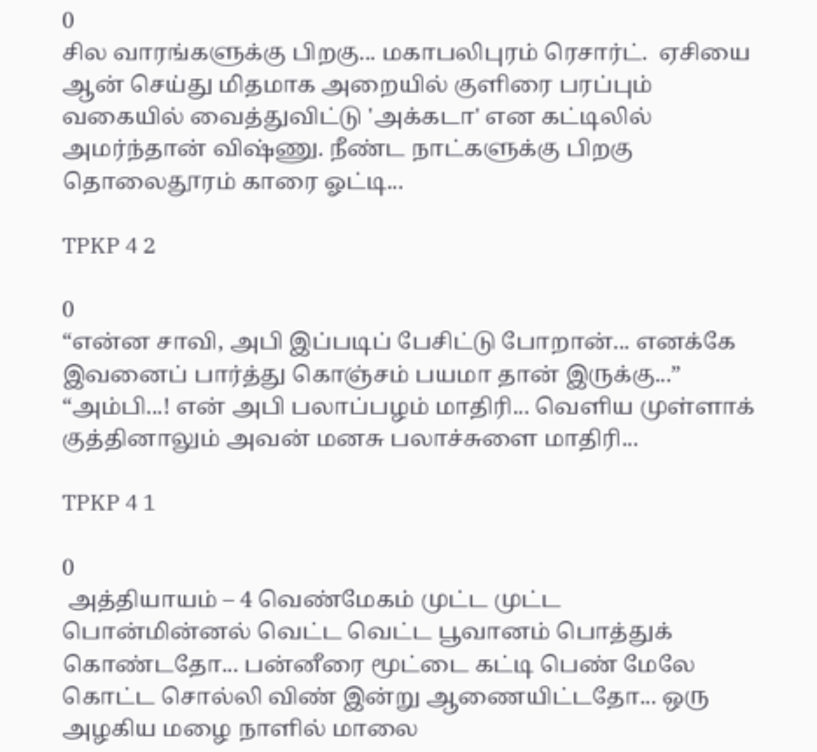0
சில வாரங்களுக்கு பிறகு... மகாபலிபுரம் ரெசார்ட்.  ஏசியை ஆன் செய்து மிதமாக அறையில் குளிரை பரப்பும் வகையில் வைத்துவிட்டு 'அக்கடா' என கட்டிலில் அமர்ந்தான் விஷ்ணு. நீண்ட நாட்களுக்கு பிறகு தொலைதூரம் காரை ஓட்டி...

TPKP 4 2

0
“என்ன சாவி, அபி இப்படிப் பேசிட்டு போறான்... எனக்கே இவனைப் பார்த்து கொஞ்சம் பயமா தான் இருக்கு...” “அம்பி...! என் அபி பலாப்பழம் மாதிரி... வெளிய முள்ளாக் குத்தினாலும் அவன் மனசு பலாச்சுளை மாதிரி...

TPKP 4 1

0
 அத்தியாயம் – 4 வெண்மேகம் முட்ட முட்ட பொன்மின்னல் வெட்ட வெட்ட பூவானம் பொத்துக் கொண்டதோ... பன்னீரை மூட்டை கட்டி பெண் மேலே கொட்ட சொல்லி விண் இன்று ஆணையிட்டதோ... ஒரு அழகிய மழை நாளில் மாலை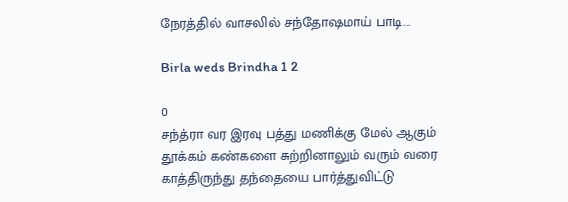நேரத்தில் வாசலில் சந்தோஷமாய் பாடி...

Birla weds Brindha 1 2

0
சந்த்ரா வர இரவு பத்து மணிக்கு மேல் ஆகும்  தூக்கம் கண்களை சுற்றினாலும் வரும் வரை காத்திருந்து தந்தையை பார்த்துவிட்டு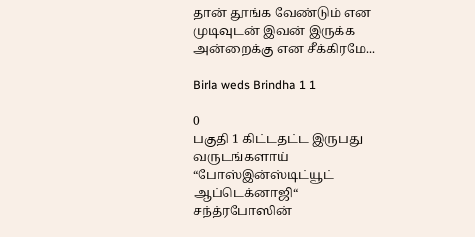தான் தூங்க வேண்டும் என முடிவுடன் இவன் இருக்க அன்றைக்கு என சீக்கிரமே...

Birla weds Brindha 1 1

0
பகுதி 1 கிட்டதட்ட இருபது வருடங்களாய் “போஸ்இன்ஸ்டிட்யூட் ஆப்டெக்னாஜி“  சந்த்ரபோஸின்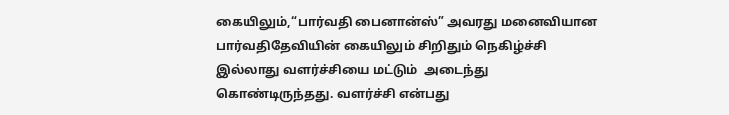கையிலும்,“பார்வதி பைனான்ஸ்” அவரது மனைவியான பார்வதிதேவியின் கையிலும் சிறிதும் நெகிழ்ச்சி இல்லாது வளர்ச்சியை மட்டும்  அடைந்து கொண்டிருந்தது. வளர்ச்சி என்பது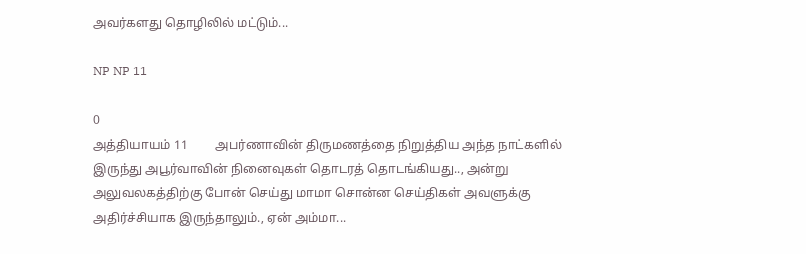அவர்களது தொழிலில் மட்டும்...

NP NP 11

0
அத்தியாயம் 11         அபர்ணாவின் திருமணத்தை நிறுத்திய அந்த நாட்களில் இருந்து அபூர்வாவின் நினைவுகள் தொடரத் தொடங்கியது.., அன்று அலுவலகத்திற்கு போன் செய்து மாமா சொன்ன செய்திகள் அவளுக்கு அதிர்ச்சியாக இருந்தாலும்., ஏன் அம்மா...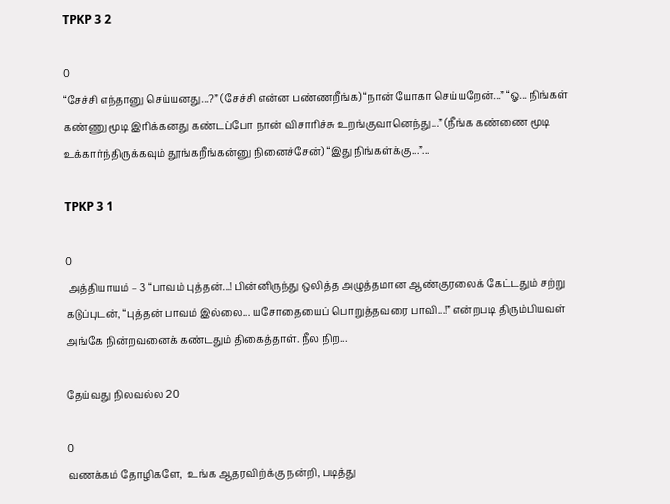TPKP 3 2

0
“சேச்சி எந்தானு செய்யனது...?” (சேச்சி என்ன பண்ணறீங்க) “நான் யோகா செய்யறேன்...” “ஓ... நிங்கள் கண்ணு மூடி இரிக்கனது கண்டப்போ நான் விசாரிச்சு உறங்குவானெந்து...” (நீங்க கண்ணை மூடி உக்கார்ந்திருக்கவும் தூங்கறீங்கன்னு நினைச்சேன்) “இது நிங்கள்க்கு...”...

TPKP 3 1

0
 அத்தியாயம் – 3 “பாவம் புத்தன்...! பின்னிருந்து ஒலித்த அழுத்தமான ஆண்குரலைக் கேட்டதும் சற்று கடுப்புடன், “புத்தன் பாவம் இல்லை... யசோதையைப் பொறுத்தவரை பாவி...!” என்றபடி திரும்பியவள் அங்கே நின்றவனைக் கண்டதும் திகைத்தாள். நீல நிற...

தேய்வது நிலவல்ல 20

0
வணக்கம் தோழிகளே,  உங்க ஆதரவிற்க்கு நன்றி, படித்து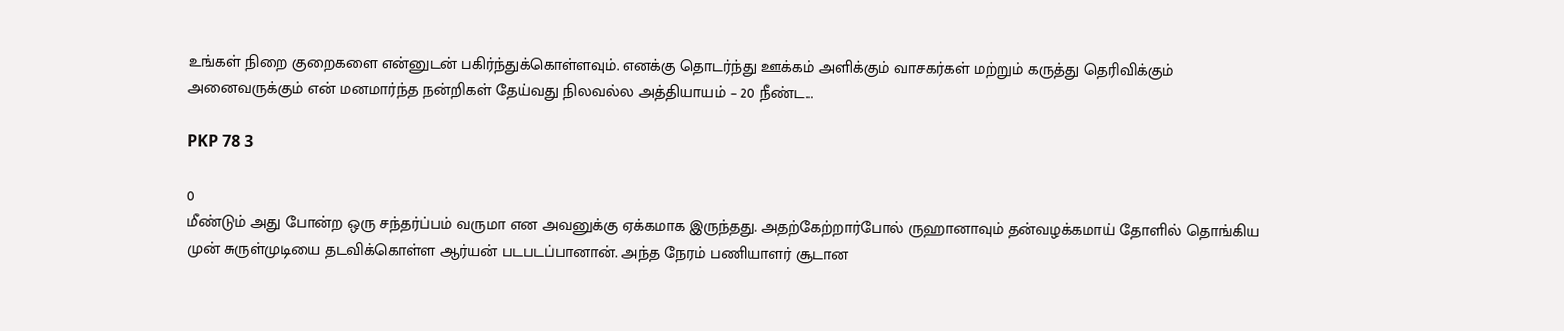உங்கள் நிறை குறைகளை என்னுடன் பகிர்ந்துக்கொள்ளவும். எனக்கு தொடர்ந்து ஊக்கம் அளிக்கும் வாசகர்கள் மற்றும் கருத்து தெரிவிக்கும் அனைவருக்கும் என் மனமார்ந்த நன்றிகள் தேய்வது நிலவல்ல அத்தியாயம் – 20 நீண்ட...

PKP 78 3

0
மீண்டும் அது போன்ற ஒரு சந்தர்ப்பம் வருமா என அவனுக்கு ஏக்கமாக இருந்தது. அதற்கேற்றார்போல் ருஹானாவும் தன்வழக்கமாய் தோளில் தொங்கிய முன் சுருள்முடியை தடவிக்கொள்ள ஆர்யன் படபடப்பானான். அந்த நேரம் பணியாளர் சூடான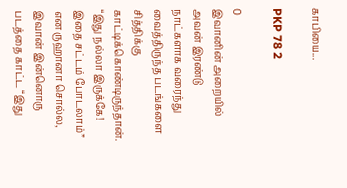காபியை...

PKP 78 2

0
இவானின் அறையில் அவன் இரண்டு நாட்களாக வரைந்து வைத்திருந்த படங்களை சித்திக்கு காட்டிக்கொண்டிருந்தான். “இது நல்லா இருக்கே! இதை சட்டம் போடலாம்” என ருஹானா சொல்ல, இவான் இன்னொரு படத்தை காட்ட “இது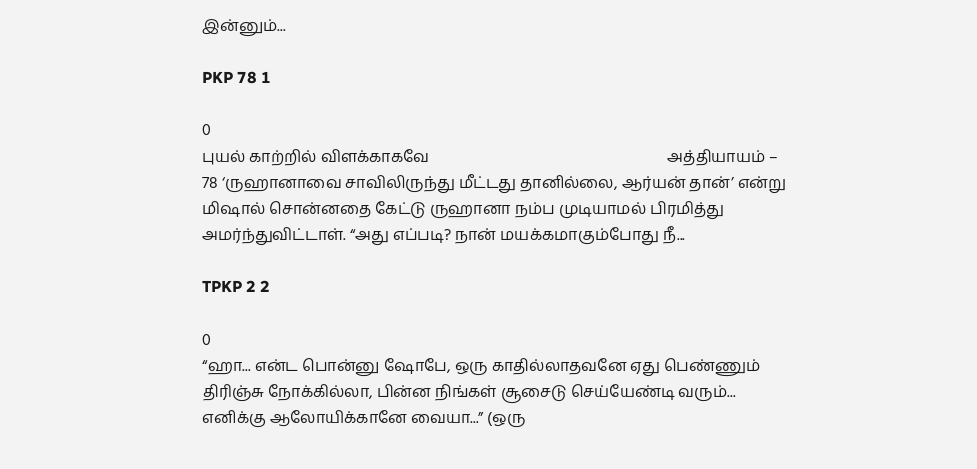இன்னும்...

PKP 78 1

0
புயல் காற்றில் விளக்காகவே                                                             அத்தியாயம் – 78 ‘ருஹானாவை சாவிலிருந்து மீட்டது தானில்லை, ஆர்யன் தான்’ என்று மிஷால் சொன்னதை கேட்டு ருஹானா நம்ப முடியாமல் பிரமித்து அமர்ந்துவிட்டாள். “அது எப்படி? நான் மயக்கமாகும்போது நீ...

TPKP 2 2

0
“ஹா... என்ட பொன்னு ஷோபே, ஒரு காதில்லாதவனே ஏது பெண்ணும் திரிஞ்சு நோக்கில்லா, பின்ன நிங்கள் சூசைடு செய்யேண்டி வரும்... எனிக்கு ஆலோயிக்கானே வையா...” (ஒரு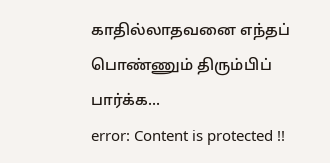காதில்லாதவனை எந்தப் பொண்ணும் திரும்பிப் பார்க்க...
error: Content is protected !!